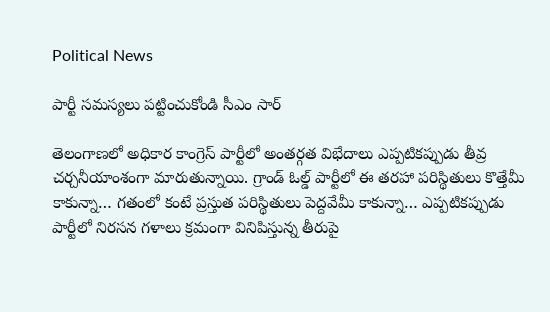Political News

పార్టీ సమస్యలు పట్టించుకోండి సీఎం సార్

తెలంగాణలో అధికార కాంగ్రెస్ పార్టీలో అంతర్గత విభేదాలు ఎప్పటికప్పుడు తీవ్ర చర్చనీయాంశంగా మారుతున్నాయి. గ్రాండ్ ఓల్డ్ పార్టీలో ఈ తరహా పరిస్థితులు కొత్తేమీ కాకున్నా… గతంలో కంటే ప్రస్తుత పరిస్థితులు పెద్దవేమీ కాకున్నా… ఎప్పటికప్పుడు పార్టీలో నిరసన గళాలు క్రమంగా వినిపిస్తున్న తీరుపై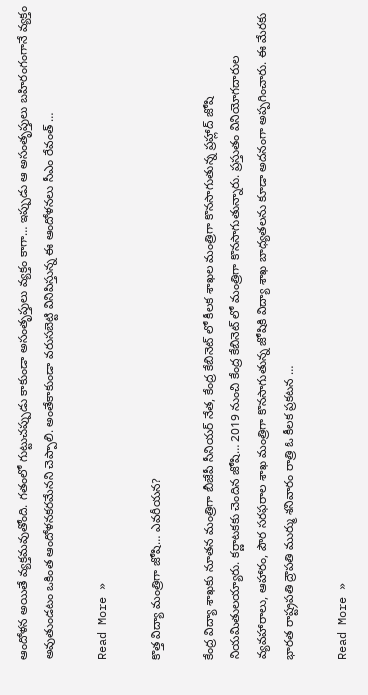ఆందోళన అయితే వ్యక్తమవుతోంది. గతంలో గుట్టుచప్పుడు కాకుండా అసంతృప్తులు వ్యక్తం కాగా… ఇప్పుడు ఆ అసంతృప్తులు బహిరంగంగానే వ్యక్తం అవుతుండటం ఒకింత ఆందోళనకరమేనని చెప్పాలి. అంతేకాకుండా వరుసబెట్టి వినిపిస్తున్న ఈ ఆందోళనలు సీఎం రేవంత్ …

Read More »

కొత్త విద్యా మంత్రిగా జోషి… ఎవరీయన?

కేంద్ర విద్యా శాఖకు నూతన మంత్రిగా బీజేపీ సీనియర్ నేత, కేంద్ర కేబినెట్ లో కీలక శాఖల మంత్రిగా కొనసాగుతున్న ప్రహ్లాద్ జోషి నియమితులయ్యారు. కర్ణాటకకు చెందిన జోషి… 2019 నుంచి కేంద్ర కేబినెట్ లో మంత్రిగా కొనసాగుతున్నారు. ప్రస్తుతం వినియోగదారుల వ్యవహారాలు, ఆహారం, పౌర సరఫరాల శాఖ మంత్రిగా కొనసాగుతున్న జోషికి విద్యా శాఖ బాధ్యతలను కూడా అదనంగా అప్పగించారు. ఈ మేరకు భారత రాష్ట్రపతి ద్రౌపతి ముర్ము శనివారం రాత్రి ఓ కీలక ప్రకటన …

Read More »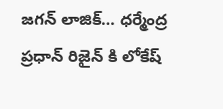జగన్ లాజిక్… ధర్మేంద్ర ప్రధాన్ రిజైన్ కి లోకేష్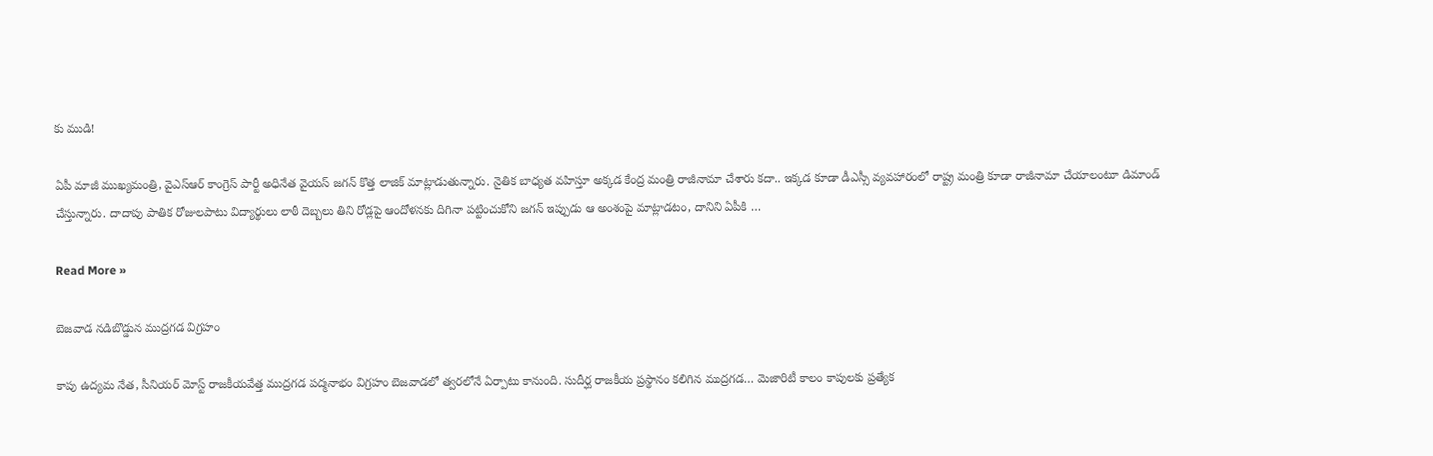కు ముడి!

ఏపీ మాజీ ముఖ్యమంత్రి, వైఎస్ఆర్ కాంగ్రెస్ పార్టీ అధినేత వైయస్ జగన్ కొత్త లాజిక్ మాట్లాడుతున్నారు. నైతిక బాధ్యత వహిస్తూ అక్కడ కేంద్ర మంత్రి రాజీనామా చేశారు కదా.. ఇక్కడ కూడా డీఎస్సీ వ్యవహారంలో రాష్ట్ర మంత్రి కూడా రాజీనామా చేయాలంటూ డిమాండ్ చేస్తున్నారు. దాదాపు పాతిక రోజులపాటు విద్యార్థులు లాఠీ దెబ్బలు తిని రోడ్లపై ఆందోళనకు దిగినా పట్టించుకోని జగన్ ఇప్పుడు ఆ అంశంపై మాట్లాడటం, దానిని ఏపీకి …

Read More »

బెజవాడ నడిబొడ్డున ముద్రగడ విగ్రహం

కాపు ఉద్యమ నేత, సీనియర్ మోస్ట్ రాజకీయవేత్త ముద్రగడ పద్మనాభం విగ్రహం బెజవాడలో త్వరలోనే ఏర్పాటు కానుంది. సుదీర్ఘ రాజకీయ ప్రస్థానం కలిగిన ముద్రగడ… మెజారిటీ కాలం కాపులకు ప్రత్యేక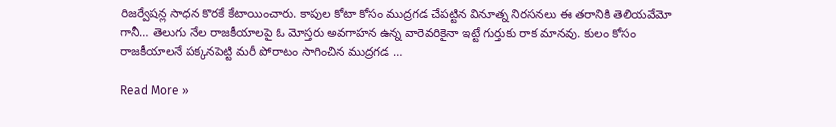రిజర్వేషన్ల సాధన కొరకే కేటాయించారు. కాపుల కోటా కోసం ముద్రగడ చేపట్టిన వినూత్న నిరసనలు ఈ తరానికి తెలియవేమో గానీ… తెలుగు నేల రాజకీయాలపై ఓ మోస్తరు అవగాహన ఉన్న వారెవరికైనా ఇట్టే గుర్తుకు రాక మానవు. కులం కోసం రాజకీయాలనే పక్కనపెట్టి మరీ పోరాటం సాగించిన ముద్రగడ …

Read More »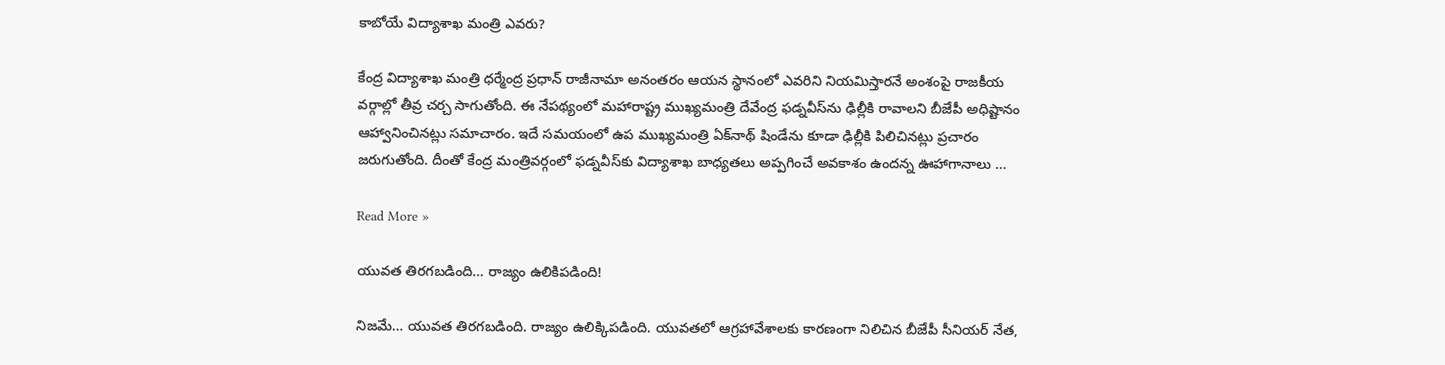కాబోయే విద్యాశాఖ మంత్రి ఎవరు?

కేంద్ర విద్యాశాఖ మంత్రి ధర్మేంద్ర ప్రధాన్ రాజీనామా అనంతరం ఆయన స్థానంలో ఎవరిని నియమిస్తారనే అంశంపై రాజకీయ వర్గాల్లో తీవ్ర చర్చ సాగుతోంది. ఈ నేపథ్యంలో మహారాష్ట్ర ముఖ్యమంత్రి దేవేంద్ర ఫడ్నవీస్‌ను ఢిల్లీకి రావాలని బీజేపీ అధిష్టానం ఆహ్వానించినట్లు సమాచారం. ఇదే సమయంలో ఉప ముఖ్యమంత్రి ఏక్‌నాథ్ షిండేను కూడా ఢిల్లీకి పిలిచినట్లు ప్రచారం జరుగుతోంది. దీంతో కేంద్ర మంత్రివర్గంలో ఫడ్నవీస్‌కు విద్యాశాఖ బాధ్యతలు అప్పగించే అవకాశం ఉందన్న ఊహాగానాలు …

Read More »

యువత తిరగబడింది… రాజ్యం ఉలికిపడింది!

నిజమే… యువత తిరగబడింది. రాజ్యం ఉలిక్కిపడింది. యువతలో ఆగ్రహావేశాలకు కారణంగా నిలిచిన బీజేపీ సీనియర్ నేత,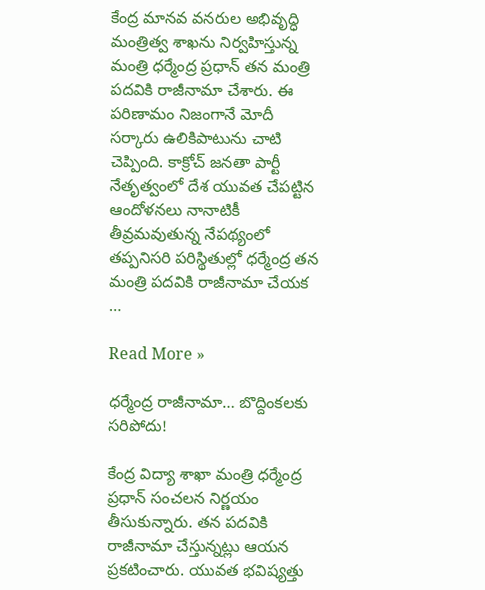కేంద్ర మానవ వనరుల అభివృద్ధి మంత్రిత్వ శాఖను నిర్వహిస్తున్న మంత్రి ధర్మేంద్ర ప్రధాన్ తన మంత్రి పదవికి రాజీనామా చేశారు. ఈ పరిణామం నిజంగానే మోదీ సర్కారు ఉలికిపాటును చాటి చెప్పింది. కాక్రోచ్ జనతా పార్టీ నేతృత్వంలో దేశ యువత చేపట్టిన ఆందోళనలు నానాటికీ తీవ్రమవుతున్న నేపథ్యంలో తప్పనిసరి పరిస్థితుల్లో ధర్మేంద్ర తన మంత్రి పదవికి రాజీనామా చేయక …

Read More »

ధర్మేంద్ర రాజీనామా… బొద్దింకలకు సరిపోదు!

కేంద్ర విద్యా శాఖా మంత్రి ధర్మేంద్ర ప్రధాన్ సంచలన నిర్ణయం తీసుకున్నారు. తన పదవికి రాజీనామా చేస్తున్నట్లు ఆయన ప్రకటించారు. యువత భవిష్యత్తు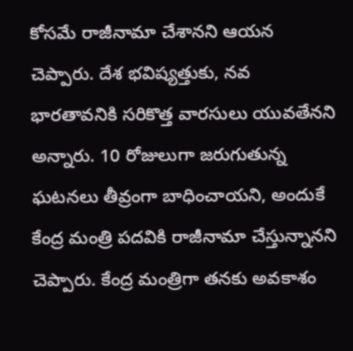కోసమే రాజీనామా చేశానని ఆయన చెప్పారు. దేశ భవిష్యత్తుకు, నవ భారతావనికి సరికొత్త వారసులు యువతేనని అన్నారు. 10 రోజులుగా జరుగుతున్న ఘటనలు తీవ్రంగా బాధించాయని, అందుకే కేంద్ర మంత్రి పదవికి రాజీనామా చేస్తున్నానని చెప్పారు. కేంద్ర మంత్రిగా తనకు అవకాశం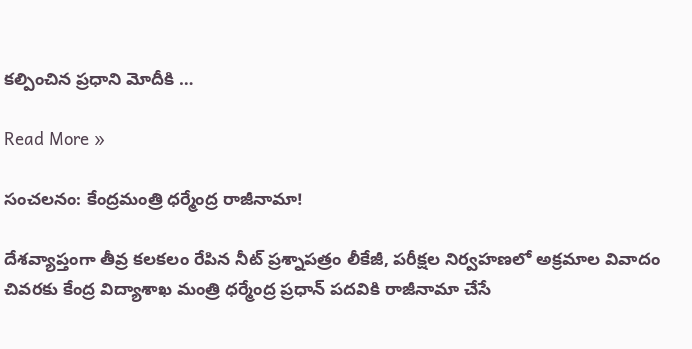కల్పించిన ప్రధాని మోదీకి …

Read More »

సంచలనం: కేంద్రమంత్రి ధర్మేంద్ర రాజీనామా!

దేశవ్యాప్తంగా తీవ్ర కలకలం రేపిన నీట్ ప్రశ్నాపత్రం లీకేజీ, పరీక్షల నిర్వహణలో అక్రమాల వివాదం చివరకు కేంద్ర విద్యాశాఖ మంత్రి ధర్మేంద్ర ప్రధాన్ పదవికి రాజీనామా చేసే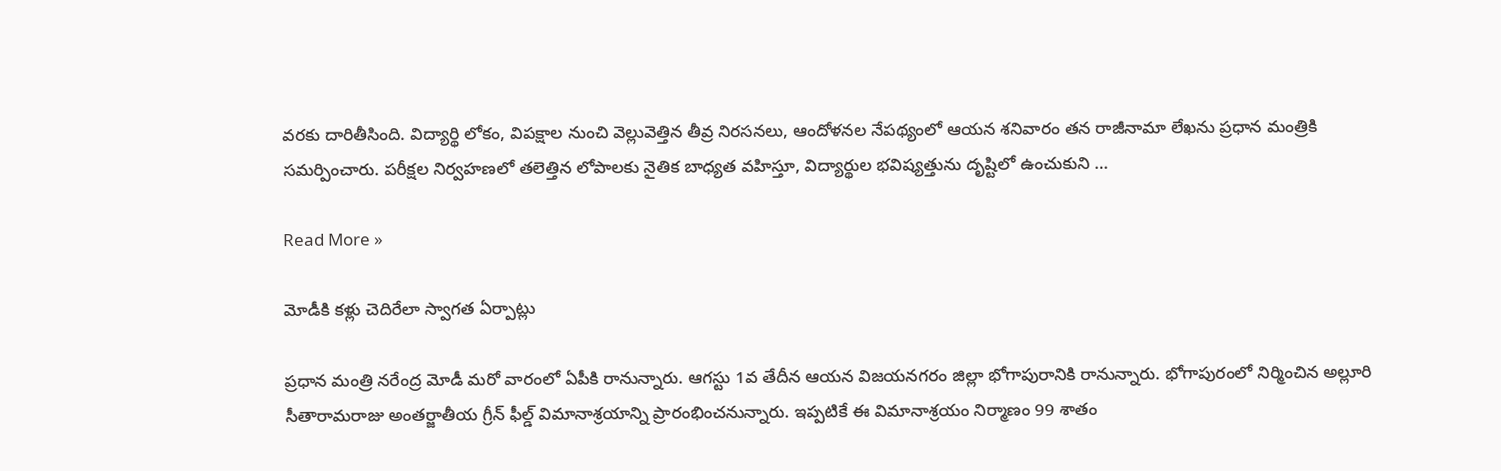వరకు దారితీసింది. విద్యార్థి లోకం, విపక్షాల నుంచి వెల్లువెత్తిన తీవ్ర నిరసనలు, ఆందోళనల నేపథ్యంలో ఆయన శనివారం తన రాజీనామా లేఖను ప్రధాన మంత్రికి సమర్పించారు. పరీక్షల నిర్వహణలో తలెత్తిన లోపాలకు నైతిక బాధ్యత వహిస్తూ, విద్యార్థుల భవిష్యత్తును దృష్టిలో ఉంచుకుని …

Read More »

మోడీకి క‌ళ్లు చెదిరేలా స్వాగ‌త ఏర్పాట్లు

ప్ర‌ధాన మంత్రి న‌రేంద్ర మోడీ మ‌రో వారంలో ఏపీకి రానున్నారు. ఆగ‌స్టు 1వ తేదీన ఆయ‌న విజ‌య‌న‌గ‌రం జిల్లా భోగాపురానికి రానున్నారు. భోగాపురంలో నిర్మించిన అల్లూరి సీతారామ‌రాజు అంత‌ర్జాతీయ గ్రీన్ ఫీల్డ్ విమానాశ్ర‌యాన్ని ప్రారంభించ‌నున్నారు. ఇప్ప‌టికే ఈ విమానాశ్ర‌యం నిర్మాణం 99 శాతం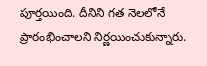పూర్త‌యింది. దీనిని గ‌త నెల‌లోనే ప్రారంభించాల‌ని నిర్ణ‌యించుకున్నారు.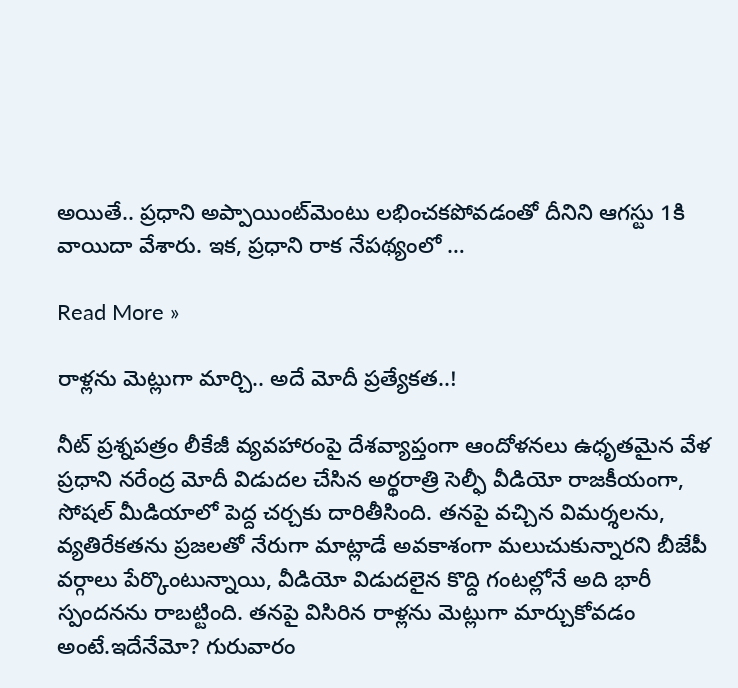అయితే.. ప్ర‌ధాని అప్పాయింట్‌మెంటు ల‌భించ‌క‌పోవ‌డంతో దీనిని ఆగ‌స్టు 1కి వాయిదా వేశారు. ఇక‌, ప్ర‌ధాని రాక నేప‌థ్యంలో …

Read More »

రాళ్లను మెట్లుగా మార్చి.. అదే మోదీ ప్రత్యేకత..!

నీట్ ప్రశ్నపత్రం లీకేజీ వ్యవహారంపై దేశవ్యాప్తంగా ఆందోళనలు ఉధృతమైన వేళ ప్రధాని నరేంద్ర మోదీ విడుదల చేసిన అర్థరాత్రి సెల్ఫీ వీడియో రాజకీయంగా, సోషల్ మీడియాలో పెద్ద చర్చకు దారితీసింది. తనపై వచ్చిన విమర్శలను, వ్యతిరేకతను ప్రజలతో నేరుగా మాట్లాడే అవకాశంగా మలుచుకున్నారని బీజేపీ వర్గాలు పేర్కొంటున్నాయి, వీడియో విడుదలైన కొద్ది గంటల్లోనే అది భారీ స్పందనను రాబట్టింది. తనపై విసిరిన రాళ్లను మెట్లుగా మార్చుకోవడం అంటే.ఇదేనేమో? గురువారం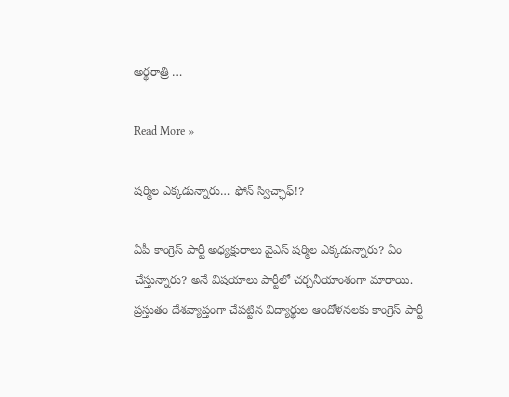అర్థరాత్రి …

Read More »

ష‌ర్మిల ఎక్క‌డున్నారు… ఫోన్ స్విచ్ఛాఫ్‌!?

ఏపీ కాంగ్రెస్ పార్టీ అధ్యక్షురాలు వైఎస్ ష‌ర్మిల ఎక్క‌డున్నారు? ఏం చేస్తున్నారు? అనే విష‌యాలు పార్టీలో చ‌ర్చ‌నీయాంశంగా మారాయి. ప్ర‌స్తుతం దేశ‌వ్యాప్తంగా చేప‌ట్టిన విద్యార్థుల ఆందోళ‌న‌ల‌కు కాంగ్రెస్ పార్టీ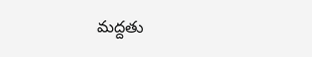మ‌ద్ద‌తు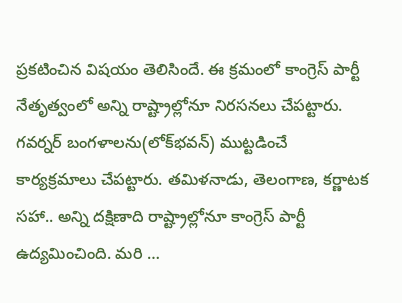ప్ర‌క‌టించిన విష‌యం తెలిసిందే. ఈ క్ర‌మంలో కాంగ్రెస్ పార్టీ నేతృత్వంలో అన్ని రాష్ట్రాల్లోనూ నిర‌స‌న‌లు చేప‌ట్టారు. గ‌వ‌ర్న‌ర్ బంగ‌ళాల‌ను(లోక్‌భ‌వ‌న్‌) ముట్టడించే కార్యక్ర‌మాలు చేప‌ట్టారు. త‌మిళ‌నాడు, తెలంగాణ, క‌ర్ణాట‌క స‌హా.. అన్ని దక్షిణాది రాష్ట్రాల్లోనూ కాంగ్రెస్ పార్టీ ఉద్య‌మించింది. మ‌రి …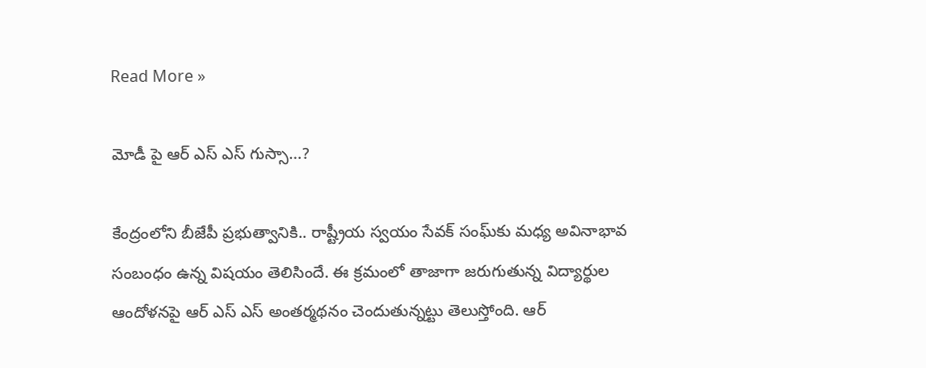Read More »

మోడీ పై ఆర్ ఎస్ ఎస్ గుస్సా…?

కేంద్రంలోని బీజేపీ ప్ర‌భుత్వానికి.. రాష్ట్రీయ స్వ‌యం సేవ‌క్ సంఘ్‌కు మ‌ధ్య అవినాభావ సంబంధం ఉన్న విష‌యం తెలిసిందే. ఈ క్ర‌మంలో తాజాగా జ‌రుగుతున్న విద్యార్థుల ఆందోళ‌న‌పై ఆర్ ఎస్ ఎస్ అంత‌ర్మ‌థ‌నం చెందుతున్న‌ట్టు తెలుస్తోంది. ఆర్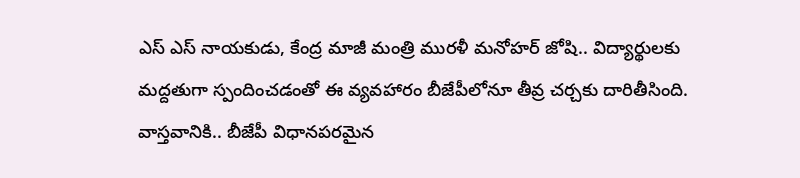ఎస్ ఎస్ నాయ‌కుడు, కేంద్ర మాజీ మంత్రి ముర‌ళీ మ‌నోహ‌ర్ జోషి.. విద్యార్థుల‌కు మ‌ద్ద‌తుగా స్పందించ‌డంతో ఈ వ్య‌వ‌హారం బీజేపీలోనూ తీవ్ర చ‌ర్చ‌కు దారితీసింది. వాస్త‌వానికి.. బీజేపీ విధాన‌ప‌ర‌మైన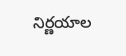నిర్ణ‌యాల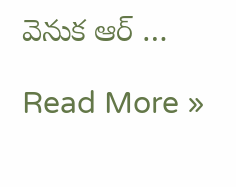వెనుక ఆర్ …

Read More »